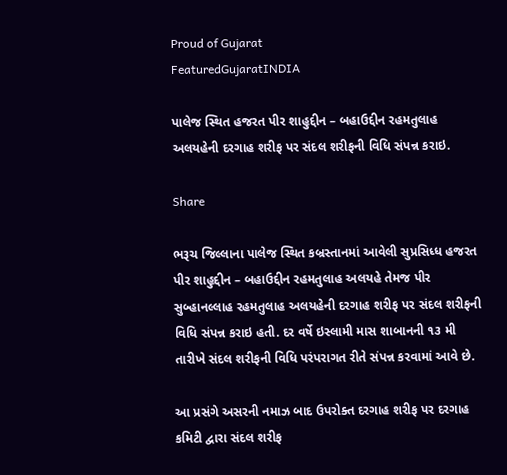Proud of Gujarat
FeaturedGujaratINDIA

પાલેજ સ્થિત હજરત પીર શાહુદ્દીન – બહાઉદ્દીન રહમતુલાહ અલયહેની દરગાહ શરીફ પર સંદલ શરીફની વિધિ સંપન્ન કરાઇ.

Share

ભરૂચ જિલ્લાના પાલેજ સ્થિત કબ્રસ્તાનમાં આવેલી સુપ્રસિધ્ધ હજરત પીર શાહુદ્દીન – બહાઉદ્દીન રહમતુલાહ અલયહે તેમજ પીર સુબ્હાનલ્લાહ રહમતુલાહ અલયહેની દરગાહ શરીફ પર સંદલ શરીફની વિધિ સંપન્ન કરાઇ હતી. દર વર્ષે ઇસ્લામી માસ શાબાનની ૧૩ મી તારીખે સંદલ શરીફની વિધિ પરંપરાગત રીતે સંપન્ન કરવામાં આવે છે.

આ પ્રસંગે અસરની નમાઝ બાદ ઉપરોક્ત દરગાહ શરીફ પર દરગાહ કમિટી દ્વારા સંદલ શરીફ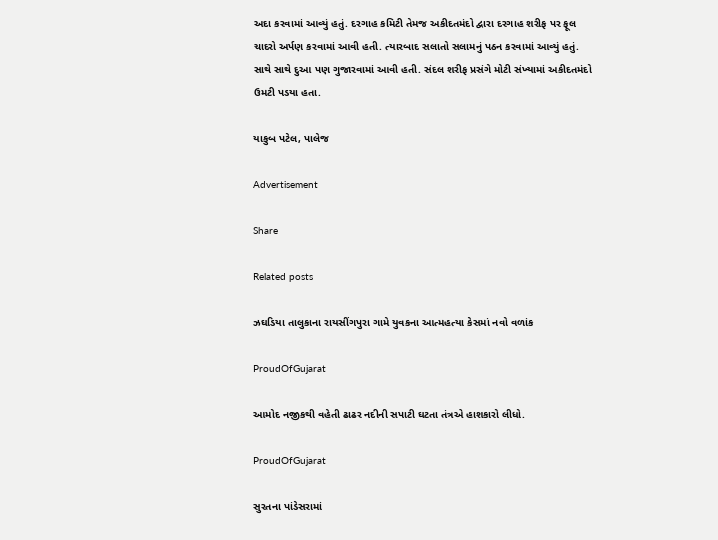અદા કરવામાં આવ્યું હતું. દરગાહ કમિટી તેમજ અકીદતમંદો દ્વારા દરગાહ શરીફ પર ફૂલ ચાદરો અર્પણ કરવામાં આવી હતી. ત્યારબાદ સલાતો સલામનું પઠન કરવામાં આવ્યું હતું. સાથે સાથે દુઆ પણ ગુજારવામાં આવી હતી. સંદલ શરીફ પ્રસંગે મોટી સંખ્યામાં અકીદતમંદો ઉમટી પડયા હતા.

યાકુબ પટેલ, પાલેજ

Advertisement

Share

Related posts

ઝઘડિયા તાલુકાના રાયસીંગપુરા ગામે યુવકના આત્મહત્યા કેસમાં નવો વળાંક

ProudOfGujarat

આમોદ નજીકથી વહેતી ઢાઢર નદીની સપાટી ઘટતા તંત્રએ હાશકારો લીધો.

ProudOfGujarat

સુરતના પાંડેસરામાં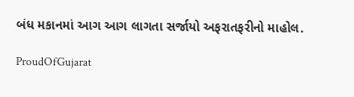બંધ મકાનમાં આગ આગ લાગતા સર્જાયો અફરાતફરીનો માહોલ.

ProudOfGujarat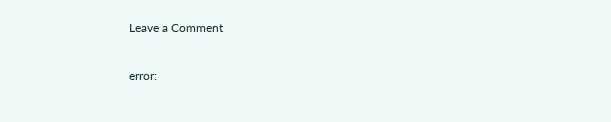Leave a Comment

error: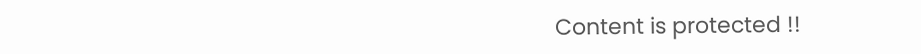Content is protected !!